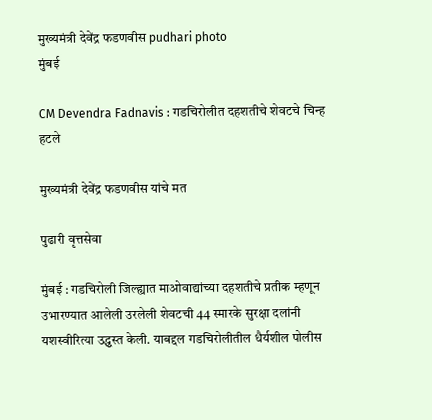मुख्यमंत्री देवेंद्र फडणवीस pudhari photo
मुंबई

CM Devendra Fadnavis : गडचिरोलीत दहशतीचे शेवटचे चिन्ह हटले

मुख्यमंत्री देवेंद्र फडणवीस यांचे मत

पुढारी वृत्तसेवा

मुंबई : गडचिरोली जिल्ह्यात माओवाद्यांच्या दहशतीचे प्रतीक म्हणून उभारण्यात आलेली उरलेली शेवटची 44 स्मारके सुरक्षा दलांनी यशस्वीरित्या उद्ध्वस्त केली. याबद्दल गडचिरोलीतील धैर्यशील पोलीस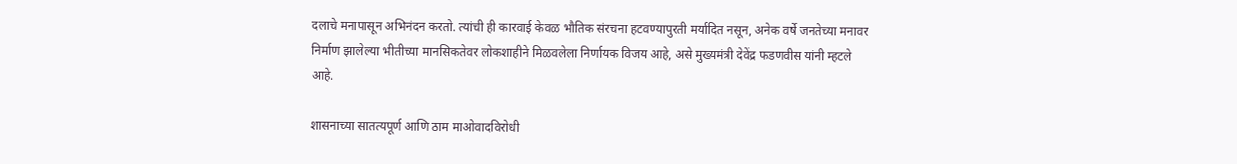दलाचे मनापासून अभिनंदन करतो. त्यांची ही कारवाई केवळ भौतिक संरचना हटवण्यापुरती मर्यादित नसून, अनेक वर्षे जनतेच्या मनावर निर्माण झालेल्या भीतीच्या मानसिकतेवर लोकशाहीने मिळवलेला निर्णायक विजय आहे, असे मुख्यमंत्री देवेंद्र फडणवीस यांनी म्हटले आहे.

शासनाच्या सातत्यपूर्ण आणि ठाम माओवादविरोधी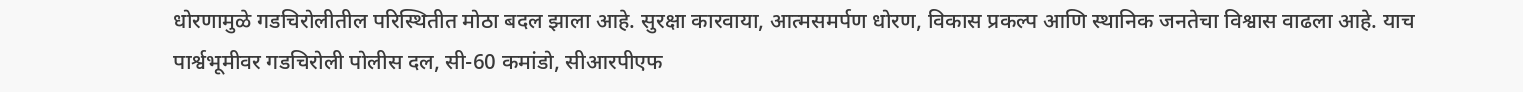धोरणामुळे गडचिरोलीतील परिस्थितीत मोठा बदल झाला आहे. सुरक्षा कारवाया, आत्मसमर्पण धोरण, विकास प्रकल्प आणि स्थानिक जनतेचा विश्वास वाढला आहे. याच पार्श्वभूमीवर गडचिरोली पोलीस दल, सी-60 कमांडो, सीआरपीएफ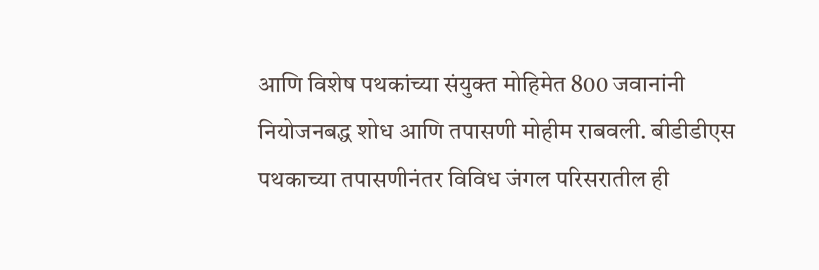आणि विशेष पथकांच्या संयुक्त मोहिमेत 800 जवानांनी नियोजनबद्ध शोध आणि तपासणी मोहीम राबवली. बीडीडीएस पथकाच्या तपासणीनंतर विविध जंगल परिसरातील ही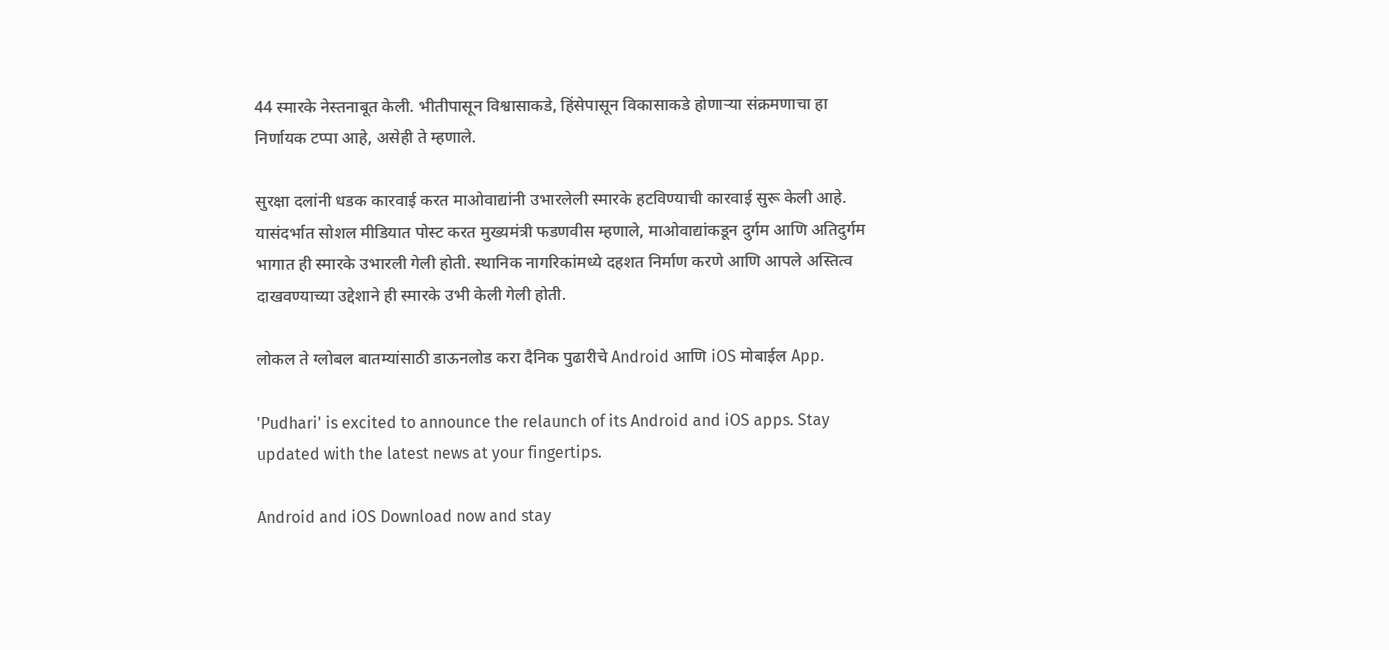44 स्मारके नेस्तनाबूत केली. भीतीपासून विश्वासाकडे, हिंसेपासून विकासाकडे होणाऱ्या संक्रमणाचा हा निर्णायक टप्पा आहे, असेही ते म्हणाले.

सुरक्षा दलांनी धडक कारवाई करत माओवाद्यांनी उभारलेली स्मारके हटविण्याची कारवाई सुरू केली आहे. यासंदर्भात सोशल मीडियात पोस्ट करत मुख्यमंत्री फडणवीस म्हणाले, माओवाद्यांकडून दुर्गम आणि अतिदुर्गम भागात ही स्मारके उभारली गेली होती. स्थानिक नागरिकांमध्ये दहशत निर्माण करणे आणि आपले अस्तित्व दाखवण्याच्या उद्देशाने ही स्मारके उभी केली गेली होती.

लोकल ते ग्लोबल बातम्यांसाठी डाऊनलोड करा दैनिक पुढारीचे Android आणि iOS मोबाईल App.

'Pudhari' is excited to announce the relaunch of its Android and iOS apps. Stay updated with the latest news at your fingertips.

Android and iOS Download now and stay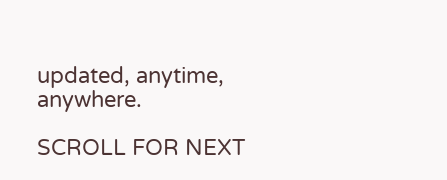updated, anytime, anywhere.

SCROLL FOR NEXT